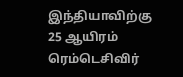இந்தியாவிற்கு 25 ஆயிரம் ரெம்டெசிவிர்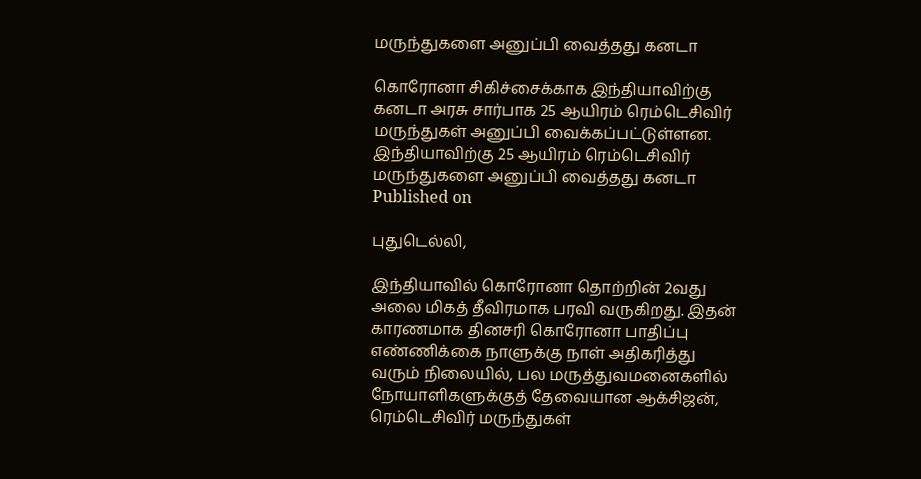மருந்துகளை அனுப்பி வைத்தது கனடா

கொரோனா சிகிச்சைக்காக இந்தியாவிற்கு கனடா அரசு சார்பாக 25 ஆயிரம் ரெம்டெசிவிர் மருந்துகள் அனுப்பி வைக்கப்பட்டுள்ளன.
இந்தியாவிற்கு 25 ஆயிரம் ரெம்டெசிவிர் மருந்துகளை அனுப்பி வைத்தது கனடா
Published on

புதுடெல்லி,

இந்தியாவில் கொரோனா தொற்றின் 2வது அலை மிகத் தீவிரமாக பரவி வருகிறது. இதன் காரணமாக தினசரி கொரோனா பாதிப்பு எண்ணிக்கை நாளுக்கு நாள் அதிகரித்து வரும் நிலையில், பல மருத்துவமனைகளில் நோயாளிகளுக்குத் தேவையான ஆக்சிஜன், ரெம்டெசிவிர் மருந்துகள்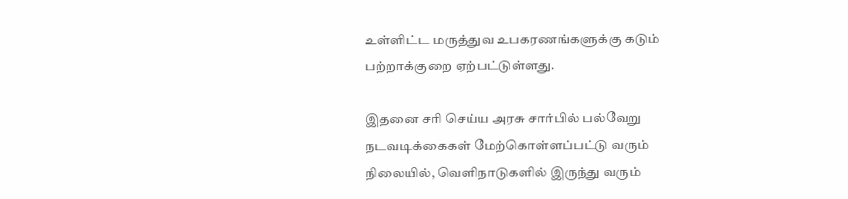உள்ளிட்ட மருத்துவ உபகரணங்களுக்கு கடும் பற்றாக்குறை ஏற்பட்டுள்ளது.

இதனை சரி செய்ய அரசு சார்பில் பல்வேறு நடவடிக்கைகள் மேற்கொள்ளப்பட்டு வரும் நிலையில், வெளிநாடுகளில் இருந்து வரும்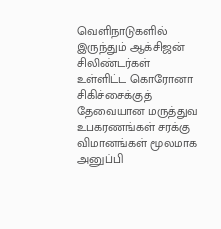வெளிநாடுகளில் இருந்தும் ஆக்சிஜன் சிலிண்டர்கள் உள்ளிட்ட கொரோனா சிகிச்சைக்குத் தேவையான மருத்துவ உபகரணங்கள் சரக்கு விமானங்கள் மூலமாக அனுப்பி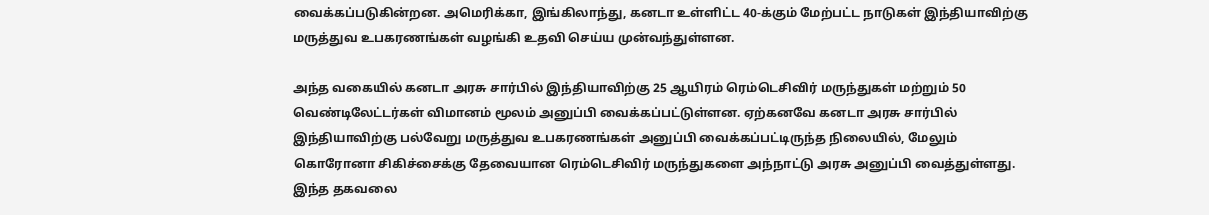வைக்கப்படுகின்றன. அமெரிக்கா, இங்கிலாந்து, கனடா உள்ளிட்ட 40-க்கும் மேற்பட்ட நாடுகள் இந்தியாவிற்கு மருத்துவ உபகரணங்கள் வழங்கி உதவி செய்ய முன்வந்துள்ளன.

அந்த வகையில் கனடா அரசு சார்பில் இந்தியாவிற்கு 25 ஆயிரம் ரெம்டெசிவிர் மருந்துகள் மற்றும் 50 வெண்டிலேட்டர்கள் விமானம் மூலம் அனுப்பி வைக்கப்பட்டுள்ளன. ஏற்கனவே கனடா அரசு சார்பில் இந்தியாவிற்கு பல்வேறு மருத்துவ உபகரணங்கள் அனுப்பி வைக்கப்பட்டிருந்த நிலையில், மேலும் கொரோனா சிகிச்சைக்கு தேவையான ரெம்டெசிவிர் மருந்துகளை அந்நாட்டு அரசு அனுப்பி வைத்துள்ளது. இந்த தகவலை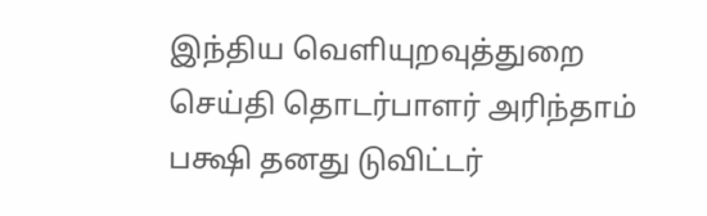இந்திய வெளியுறவுத்துறை செய்தி தொடர்பாளர் அரிந்தாம் பக்ஷி தனது டுவிட்டர்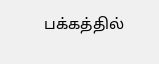பக்கத்தில்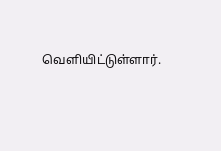வெளியிட்டுள்ளார்.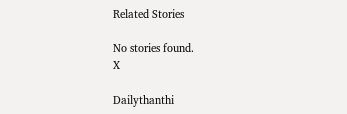Related Stories

No stories found.
X

Dailythanthi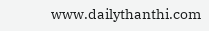www.dailythanthi.com